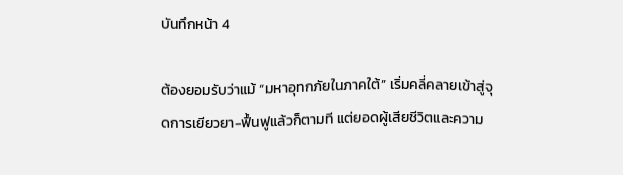บันทึกหน้า 4

ต้องยอมรับว่าแม้ “มหาอุทกภัยในภาคใต้” เริ่มคลี่คลายเข้าสู่จุดการเยียวยา-ฟื้นฟูแล้วก็ตามที แต่ยอดผู้เสียชีวิตและความ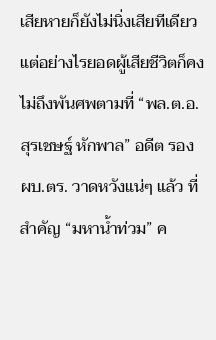เสียหายก็ยังไม่นิ่งเสียทีเดียว แต่อย่างไรยอดผู้เสียชีวิตก็คงไม่ถึงพันศพตามที่ “พล.ต.อ.สุรเชษฐ์ หักพาล” อดีต รอง ผบ.ตร. วาดหวังแน่ๆ แล้ว ที่สำคัญ “มหาน้ำท่วม” ค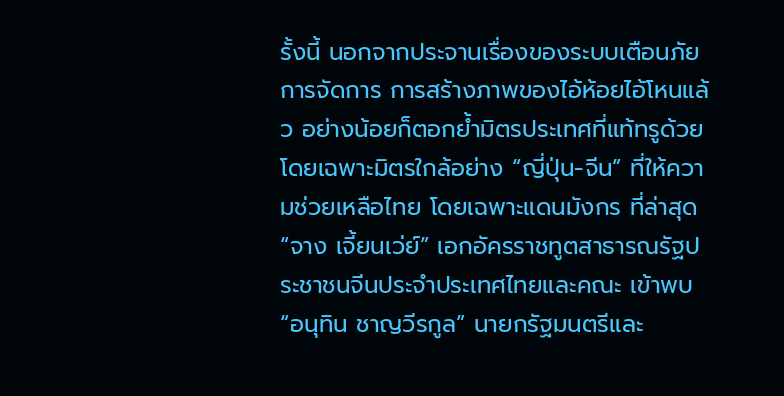รั้งนี้ นอกจากประจานเรื่องของระบบเตือนภัย การจัดการ การสร้างภาพของไอ้ห้อยไอ้โหนแล้ว อย่างน้อยก็ตอกย้ำมิตรประเทศที่แท้ทรูด้วย โดยเฉพาะมิตรใกล้อย่าง “ญี่ปุ่น-จีน” ที่ให้ความช่วยเหลือไทย โดยเฉพาะแดนมังกร ที่ล่าสุด “จาง เจี้ยนเว่ย์” เอกอัครราชทูตสาธารณรัฐประชาชนจีนประจำประเทศไทยและคณะ เข้าพบ “อนุทิน ชาญวีรกูล” นายกรัฐมนตรีและ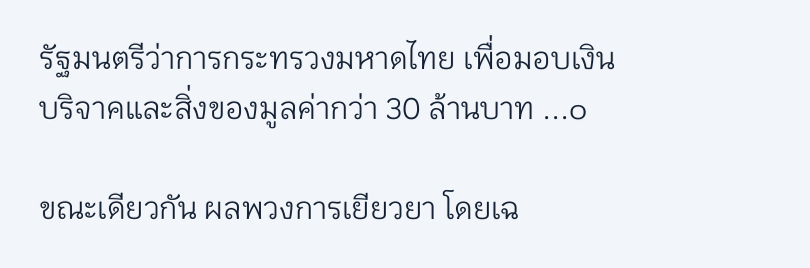รัฐมนตรีว่าการกระทรวงมหาดไทย เพื่อมอบเงินบริจาคและสิ่งของมูลค่ากว่า 30 ล้านบาท ...๐

ขณะเดียวกัน ผลพวงการเยียวยา โดยเฉ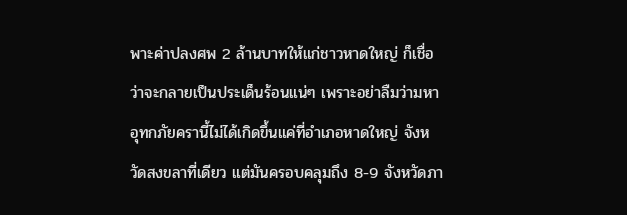พาะค่าปลงศพ 2 ล้านบาทให้แก่ชาวหาดใหญ่ ก็เชื่อว่าจะกลายเป็นประเด็นร้อนแน่ๆ เพราะอย่าลืมว่ามหาอุทกภัยครานี้ไม่ได้เกิดขึ้นแค่ที่อำเภอหาดใหญ่ จังหวัดสงขลาที่เดียว แต่มันครอบคลุมถึง 8-9 จังหวัดภา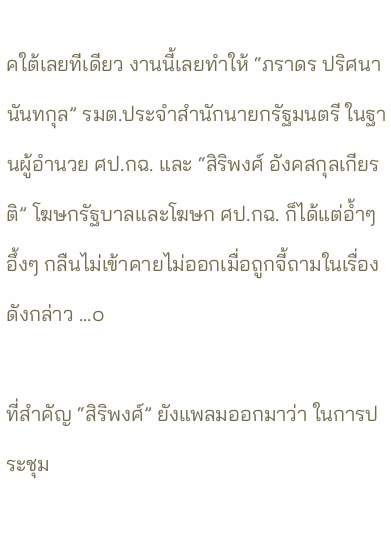คใต้เลยทีเดียว งานนี้เลยทำให้ “ภราดร ปริศนานันทกุล” รมต.ประจำสำนักนายกรัฐมนตรี ในฐานผู้อำนวย ศป.กฉ. และ “สิริพงศ์ อังคสกุลเกียรติ” โฆษกรัฐบาลและโฆษก ศป.กฉ. ก็ได้แต่อ้ำๆ อึ้งๆ กลืนไม่เข้าคายไม่ออกเมื่อถูกจี้ถามในเรื่องดังกล่าว ...๐

ที่สำคัญ “สิริพงศ์” ยังแพลมออกมาว่า ในการประชุม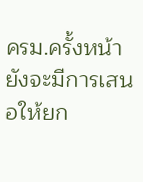ครม.ครั้งหน้ายังจะมีการเสนอให้ยก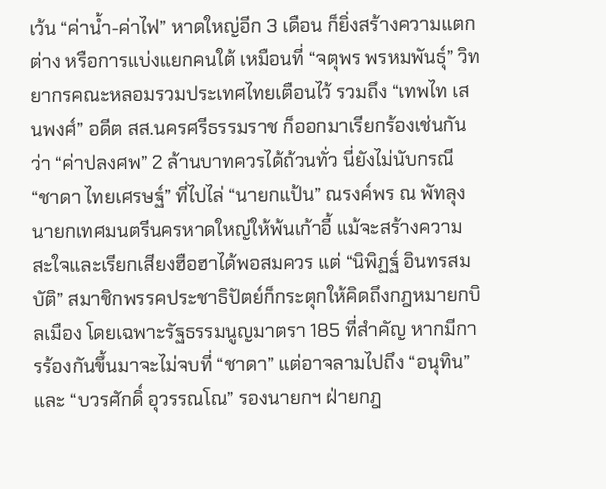เว้น “ค่าน้ำ-ค่าไฟ” หาดใหญ่อีก 3 เดือน ก็ยิ่งสร้างความแตกต่าง หรือการแบ่งแยกคนใต้ เหมือนที่ “จตุพร พรหมพันธุ์” วิทยากรคณะหลอมรวมประเทศไทยเตือนไว้ รวมถึง “เทพไท เสนพงศ์” อดีต สส.นครศรีธรรมราช ก็ออกมาเรียกร้องเช่นกันว่า “ค่าปลงศพ” 2 ล้านบาทควรได้ถ้วนทั่ว นี่ยังไม่นับกรณี “ชาดา ไทยเศรษฐ์” ที่ไปไล่ “นายกแป้น” ณรงค์พร ณ พัทลุง นายกเทศมนตรีนครหาดใหญ่ให้พ้นเก้าอี้ แม้จะสร้างความสะใจและเรียกเสียงฮือฮาได้พอสมควร แต่ “นิพิฏฐ์ อินทรสมบัติ” สมาชิกพรรคประชาธิปัตย์ก็กระตุกให้คิดถึงกฎหมายกบิลเมือง โดยเฉพาะรัฐธรรมนูญมาตรา 185 ที่สำคัญ หากมีการร้องกันขึ้นมาจะไม่จบที่ “ชาดา” แต่อาจลามไปถึง “อนุทิน” และ “บวรศักดิ์ อุวรรณโณ” รองนายกฯ ฝ่ายกฎ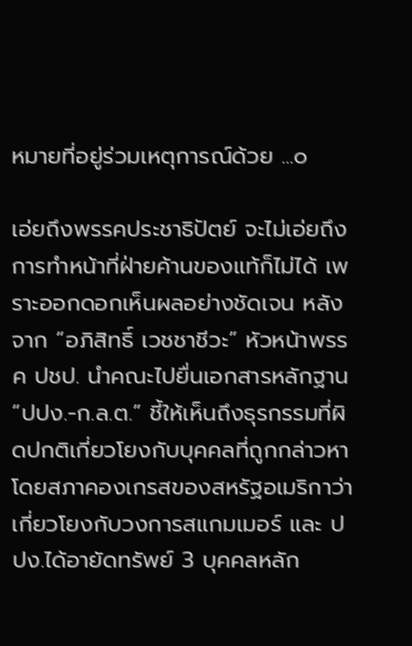หมายที่อยู่ร่วมเหตุการณ์ด้วย ...๐

เอ่ยถึงพรรคประชาธิปัตย์ จะไม่เอ่ยถึงการทำหน้าที่ฝ่ายค้านของแท้ก็ไม่ได้ เพราะออกดอกเห็นผลอย่างชัดเจน หลังจาก “อภิสิทธิ์ เวชชาชีวะ” หัวหน้าพรรค ปชป. นำคณะไปยื่นเอกสารหลักฐาน “ปปง.-ก.ล.ต.” ชี้ให้เห็นถึงธุรกรรมที่ผิดปกติเกี่ยวโยงกับบุคคลที่ถูกกล่าวหา โดยสภาคองเกรสของสหรัฐอเมริกาว่าเกี่ยวโยงกับวงการสแกมเมอร์ และ ปปง.ได้อายัดทรัพย์ 3 บุคคลหลัก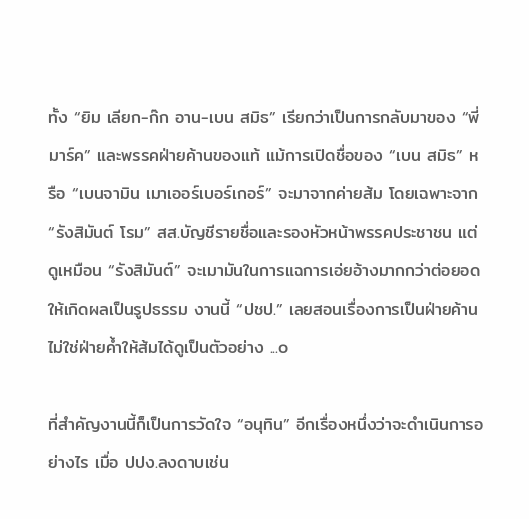ทั้ง “ยิม เลียก-ก๊ก อาน-เบน สมิธ” เรียกว่าเป็นการกลับมาของ “พี่มาร์ค” และพรรคฝ่ายค้านของแท้ แม้การเปิดชื่อของ “เบน สมิธ” หรือ “เบนจามิน เมาเออร์เบอร์เกอร์” จะมาจากค่ายส้ม โดยเฉพาะจาก “รังสิมันต์ โรม” สส.บัญชีรายชื่อและรองหัวหน้าพรรคประชาชน แต่ดูเหมือน “รังสิมันต์” จะเมามันในการแฉการเอ่ยอ้างมากกว่าต่อยอดให้เกิดผลเป็นรูปธรรม งานนี้ “ปชป.” เลยสอนเรื่องการเป็นฝ่ายค้านไม่ใช่ฝ่ายค้ำให้ส้มได้ดูเป็นตัวอย่าง ...๐

ที่สำคัญงานนี้ก็เป็นการวัดใจ “อนุทิน” อีกเรื่องหนึ่งว่าจะดำเนินการอย่างไร เมื่อ ปปง.ลงดาบเช่น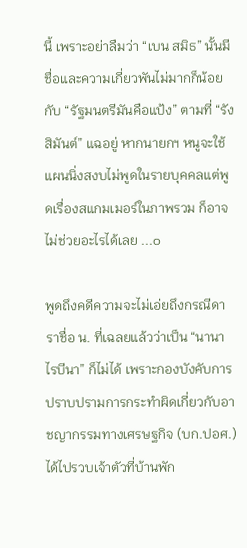นี้ เพราะอย่าลืมว่า “เบน สมิธ” นั้นมีชื่อและความเกี่ยวพันไม่มากก็น้อยกับ “รัฐมนตรีมันคือแป้ง” ตามที่ “รังสิมันต์” แฉอยู่ หากนายกฯ หนูจะใช้แผนนิ่งสงบไม่พูดในรายบุคคลแต่พูดเรื่องสแกมเมอร์ในภาพรวม ก็อาจไม่ช่วยอะไรได้เลย ...๐

พูดถึงคดีความจะไม่เอ่ยถึงกรณีดาราชื่อ น. ที่เฉลยแล้วว่าเป็น “นานา ไรบีนา” ก็ไม่ได้ เพราะกองบังคับการปราบปรามการกระทำผิดเกี่ยวกับอาชญากรรมทางเศรษฐกิจ (บก.ปอศ.) ได้ไปรวบเจ้าตัวที่บ้านพัก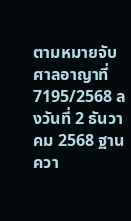ตามหมายจับศาลอาญาที่ 7195/2568 ลงวันที่ 2 ธันวาคม 2568 ฐานควา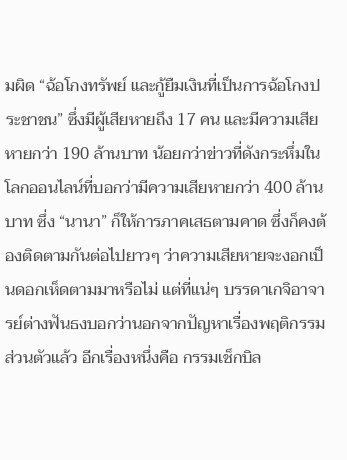มผิด “ฉ้อโกงทรัพย์ และกู้ยืมเงินที่เป็นการฉ้อโกงประชาชน” ซึ่งมีผู้เสียหายถึง 17 คน และมีความเสียหายกว่า 190 ล้านบาท น้อยกว่าข่าวที่ดังกระหึ่มในโลกออนไลน์ที่บอกว่ามีความเสียหายกว่า 400 ล้านบาท ซึ่ง “นานา” ก็ให้การภาคเสธตามคาด ซึ่งก็คงต้องติดตามกันต่อไปยาวๆ ว่าความเสียหายจะงอกเป็นดอกเห็ดตามมาหรือไม่ แต่ที่แน่ๆ บรรดาเกจิอาจารย์ต่างฟันธงบอกว่านอกจากปัญหาเรื่องพฤติกรรมส่วนตัวแล้ว อีกเรื่องหนึ่งคือ กรรมเช็กบิล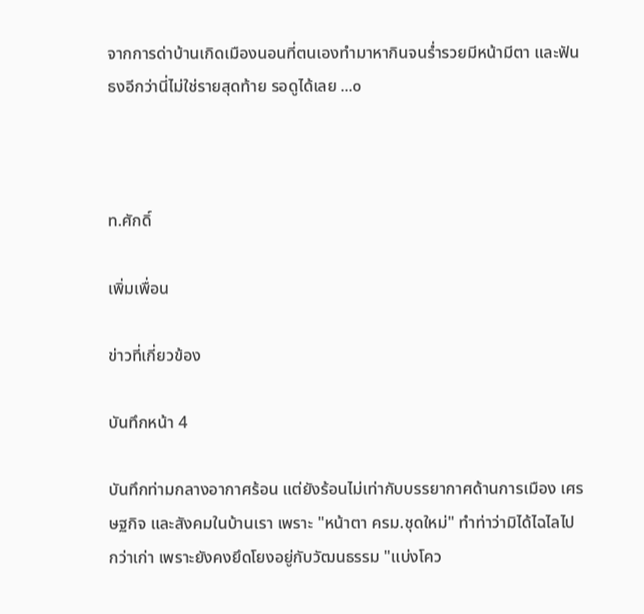จากการด่าบ้านเกิดเมืองนอนที่ตนเองทำมาหากินจนร่ำรวยมีหน้ามีตา และฟันธงอีกว่านี่ไม่ใช่รายสุดท้าย รอดูได้เลย ...๐



ท.ศักดิ์

เพิ่มเพื่อน

ข่าวที่เกี่ยวข้อง

บันทึกหน้า 4

บันทึกท่ามกลางอากาศร้อน แต่ยังร้อนไม่เท่ากับบรรยากาศด้านการเมือง เศรษฐกิจ และสังคมในบ้านเรา เพราะ "หน้าตา ครม.ชุดใหม่" ทำท่าว่ามิได้ไฉไลไปกว่าเก่า เพราะยังคงยึดโยงอยู่กับวัฒนธรรม "แบ่งโคว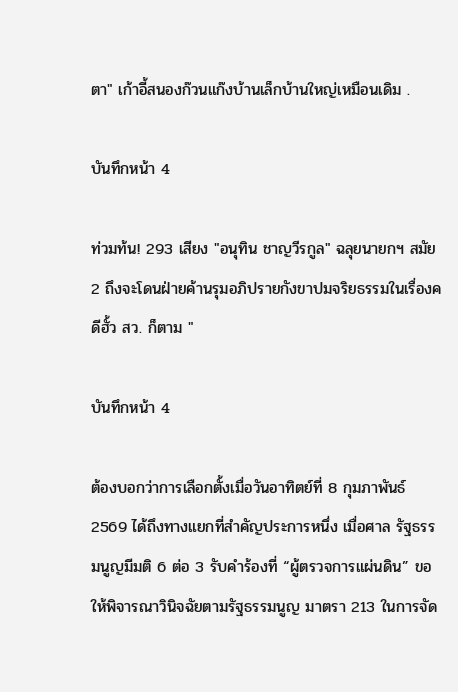ตา" เก้าอี้สนองก๊วนแก๊งบ้านเล็กบ้านใหญ่เหมือนเดิม .

บันทึกหน้า 4

ท่วมท้น! 293 เสียง "อนุทิน ชาญวีรกูล" ฉลุยนายกฯ สมัย 2 ถึงจะโดนฝ่ายค้านรุมอภิปรายกังขาปมจริยธรรมในเรื่องคดีฮั้ว สว. ก็ตาม "

บันทึกหน้า 4

ต้องบอกว่าการเลือกตั้งเมื่อวันอาทิตย์ที่ 8 กุมภาพันธ์ 2569 ได้ถึงทางแยกที่สำคัญประการหนึ่ง เมื่อศาล รัฐธรรมนูญมีมติ 6 ต่อ 3 รับคำร้องที่ “ผู้ตรวจการแผ่นดิน” ขอให้พิจารณาวินิจฉัยตามรัฐธรรมนูญ มาตรา 213 ในการจัด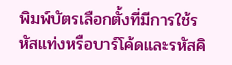พิมพ์บัตรเลือกตั้งที่มีการใช้รหัสแท่งหรือบาร์โค้ดและรหัสคิ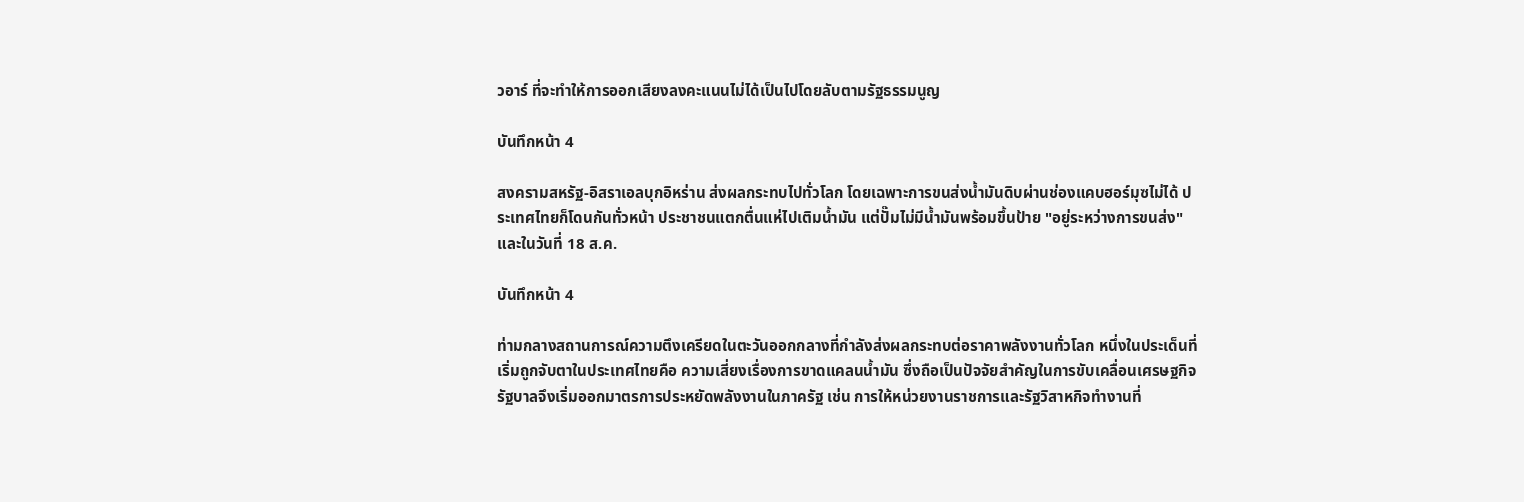วอาร์ ที่จะทำให้การออกเสียงลงคะแนนไม่ได้เป็นไปโดยลับตามรัฐธรรมนูญ

บันทึกหน้า 4

สงครามสหรัฐ-อิสราเอลบุกอิหร่าน ส่งผลกระทบไปทั่วโลก โดยเฉพาะการขนส่งน้ำมันดิบผ่านช่องแคบฮอร์มุซไม่ได้ ประเทศไทยก็โดนกันทั่วหน้า ประชาชนแตกตื่นแห่ไปเติมน้ำมัน แต่ปั๊มไม่มีน้ำมันพร้อมขึ้นป้าย "อยู่ระหว่างการขนส่ง" และในวันที่ 18 ส.ค.

บันทึกหน้า 4

ท่ามกลางสถานการณ์ความตึงเครียดในตะวันออกกลางที่กำลังส่งผลกระทบต่อราคาพลังงานทั่วโลก หนึ่งในประเด็นที่เริ่มถูกจับตาในประเทศไทยคือ ความเสี่ยงเรื่องการขาดแคลนน้ำมัน ซึ่งถือเป็นปัจจัยสำคัญในการขับเคลื่อนเศรษฐกิจ รัฐบาลจึงเริ่มออกมาตรการประหยัดพลังงานในภาครัฐ เช่น การให้หน่วยงานราชการและรัฐวิสาหกิจทำงานที่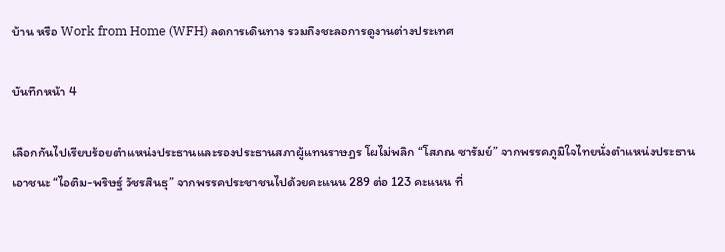บ้าน หรือ Work from Home (WFH) ลดการเดินทาง รวมถึงชะลอการดูงานต่างประเทศ

บันทึกหน้า 4

เลือกกันไปเรียบร้อยตำแหน่งประธานและรองประธานสภาผู้แทนราษฎร โผไม่พลิก “โสภณ ซารัมย์” จากพรรคภูมิใจไทยนั่งตำแหน่งประธาน เอาชนะ “ไอติม-พริษฐ์ วัชรสินธุ” จากพรรคประชาชนไปด้วยคะแนน 289 ต่อ 123 คะแนน ที่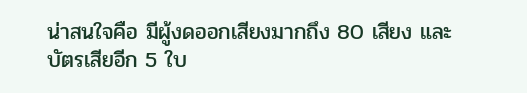น่าสนใจคือ มีผู้งดออกเสียงมากถึง 80 เสียง และบัตรเสียอีก 5 ใบ